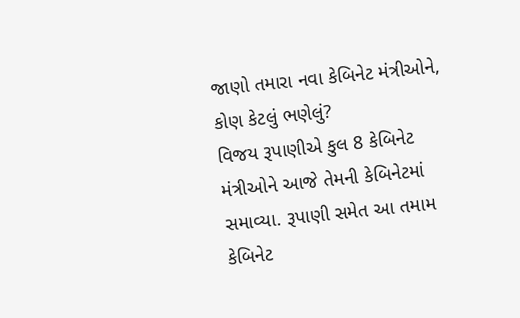જાણો તમારા નવા કેબિનેટ મંત્રીઓને, કોણ કેટલું ભણેલું?
વિજય રૂપાણીએ કુલ 8 કેબિનેટ મંત્રીઓને આજે તેમની કેબિનેટમાં સમાવ્યા. રૂપાણી સમેત આ તમામ કેબિનેટ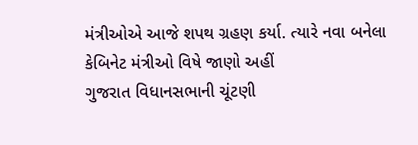મંત્રીઓએ આજે શપથ ગ્રહણ કર્યા. ત્યારે નવા બનેલા કેબિનેટ મંત્રીઓ વિષે જાણો અહીં
ગુજરાત વિધાનસભાની ચૂંટણી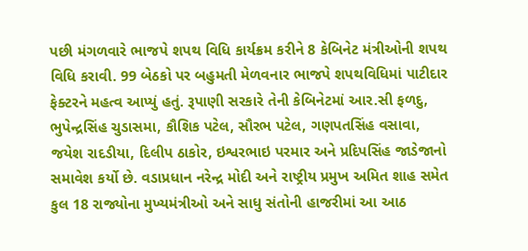પછી મંગળવારે ભાજપે શપથ વિધિ કાર્યક્રમ કરીને 8 કેબિનેટ મંત્રીઓની શપથ વિધિ કરાવી. 99 બેઠકો પર બહુમતી મેળવનાર ભાજપે શપથવિધિમાં પાટીદાર ફેક્ટરને મહત્વ આપ્યું હતું. રૂપાણી સરકારે તેની કેબિનેટમાં આર.સી ફળદુ, ભુપેન્દ્રસિંહ ચુડાસમા, કૌશિક પટેલ, સૌરભ પટેલ, ગણપતસિંહ વસાવા, જયેશ રાદડીયા, દિલીપ ઠાકોર, ઇશ્વરભાઇ પરમાર અને પ્રદિપસિંહ જાડેજાનો સમાવેશ કર્યો છે. વડાપ્રધાન નરેન્દ્ર મોદી અને રાષ્ટ્રીય પ્રમુખ અમિત શાહ સમેત કુલ 18 રાજ્યોના મુખ્યમંત્રીઓ અને સાધુ સંતોની હાજરીમાં આ આઠ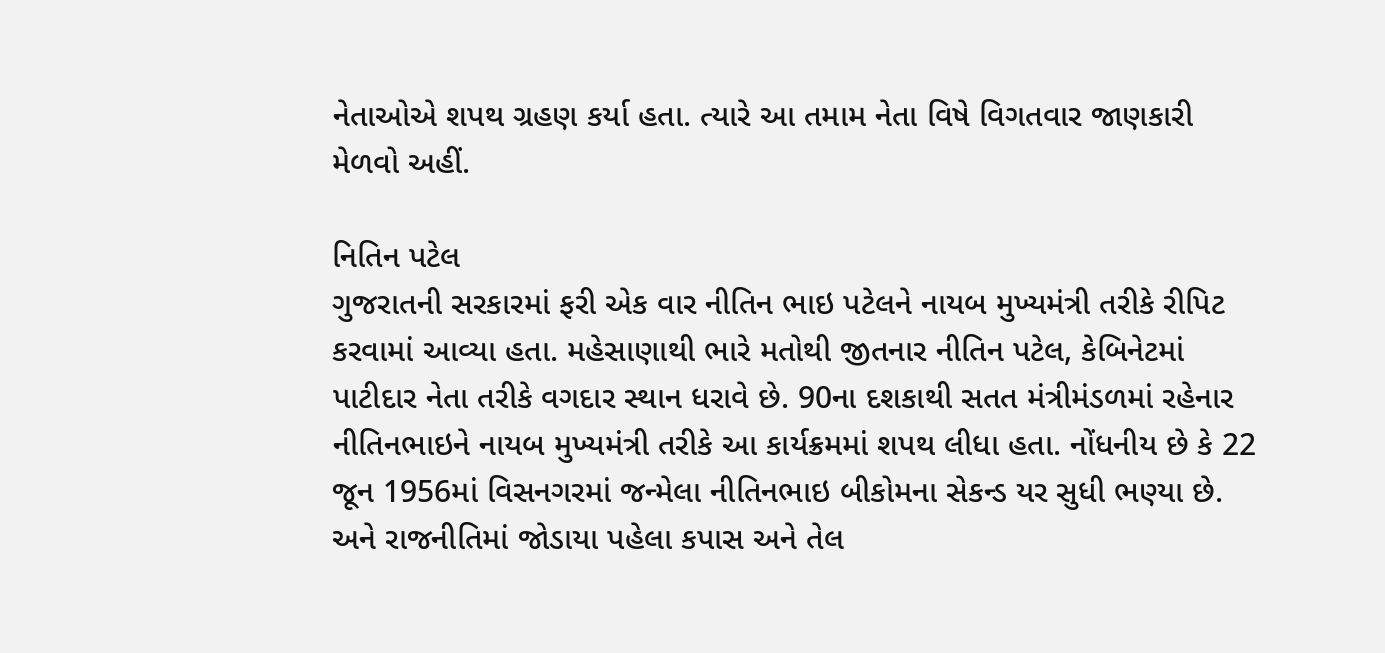નેતાઓએ શપથ ગ્રહણ કર્યા હતા. ત્યારે આ તમામ નેતા વિષે વિગતવાર જાણકારી મેળવો અહીં.

નિતિન પટેલ
ગુજરાતની સરકારમાં ફરી એક વાર નીતિન ભાઇ પટેલને નાયબ મુખ્યમંત્રી તરીકે રીપિટ કરવામાં આવ્યા હતા. મહેસાણાથી ભારે મતોથી જીતનાર નીતિન પટેલ, કેબિનેટમાં પાટીદાર નેતા તરીકે વગદાર સ્થાન ધરાવે છે. 90ના દશકાથી સતત મંત્રીમંડળમાં રહેનાર નીતિનભાઇને નાયબ મુખ્યમંત્રી તરીકે આ કાર્યક્રમમાં શપથ લીધા હતા. નોંધનીય છે કે 22 જૂન 1956માં વિસનગરમાં જન્મેલા નીતિનભાઇ બીકોમના સેકન્ડ યર સુધી ભણ્યા છે. અને રાજનીતિમાં જોડાયા પહેલા કપાસ અને તેલ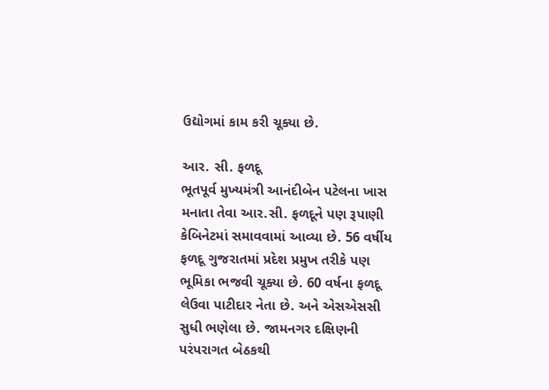ઉદ્યોગમાં કામ કરી ચૂક્યા છે.

આર. સી. ફળદૂ
ભૂતપૂર્વ મુખ્યમંત્રી આનંદીબેન પટેલના ખાસ મનાતા તેવા આર.સી. ફળદૂને પણ રૂપાણી કેબિનેટમાં સમાવવામાં આવ્યા છે. 56 વર્ષીય ફળદૂ ગુજરાતમાં પ્રદેશ પ્રમુખ તરીકે પણ ભૂમિકા ભજવી ચૂક્યા છે. 60 વર્ષના ફળદૂ લેઉવા પાટીદાર નેતા છે. અને એસએસસી સુધી ભણેલા છે. જામનગર દક્ષિણની પરંપરાગત બેઠકથી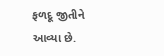ફળદૂ જીતીને આવ્યા છે.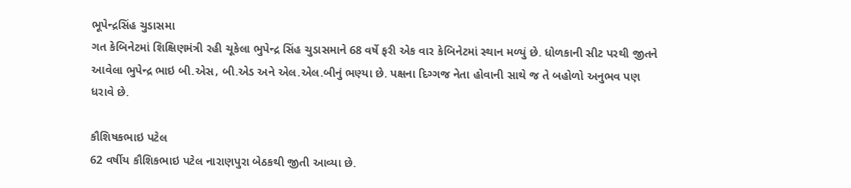ભૂપેન્દ્રસિંહ ચુડાસમા
ગત કેબિનેટમાં શિક્ષિણમંત્રી રહી ચૂકેલા ભુપેન્દ્ર સિંહ ચુડાસમાને 68 વર્ષે ફરી એક વાર કેબિનેટમાં સ્થાન મળ્યું છે. ધોળકાની સીટ પરથી જીતને આવેલા ભુપેન્દ્ર ભાઇ બી.એસ, બી.એડ અને એલ.એલ.બીનું ભણ્યા છે. પક્ષના દિગ્ગજ નેતા હોવાની સાથે જ તે બહોળો અનુભવ પણ ધરાવે છે.

કૌશિષકભાઇ પટેલ
62 વર્ષીય કૌશિકભાઇ પટેલ નારાણપુરા બેઠકથી જીતી આવ્યા છે.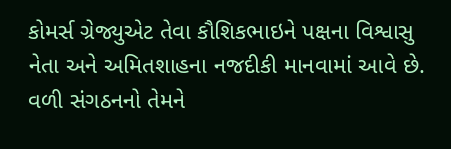કોમર્સ ગ્રેજ્યુએટ તેવા કૌશિકભાઇને પક્ષના વિશ્વાસુ નેતા અને અમિતશાહના નજદીકી માનવામાં આવે છે. વળી સંગઠનનો તેમને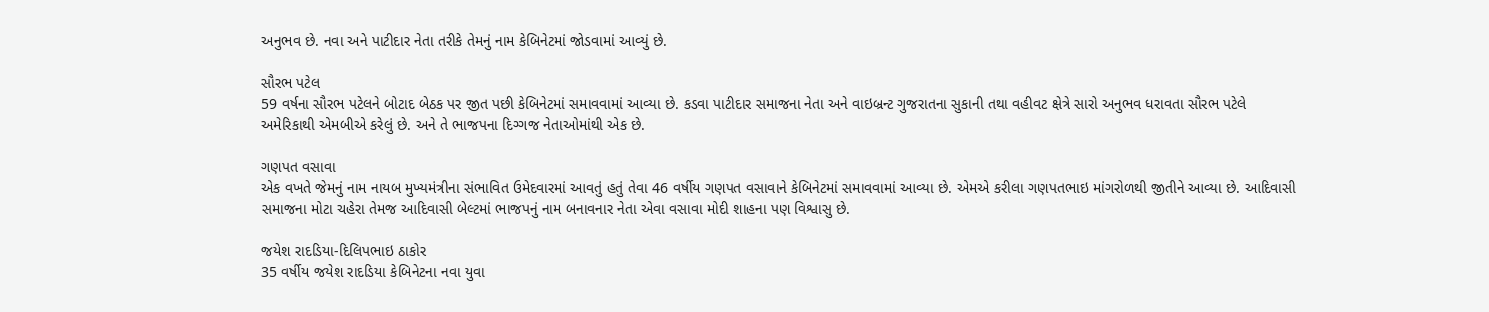અનુભવ છે. નવા અને પાટીદાર નેતા તરીકે તેમનું નામ કેબિનેટમાં જોડવામાં આવ્યું છે.

સૌરભ પટેલ
59 વર્ષના સૌરભ પટેલને બોટાદ બેઠક પર જીત પછી કેબિનેટમાં સમાવવામાં આવ્યા છે. કડવા પાટીદાર સમાજના નેતા અને વાઇબ્રન્ટ ગુજરાતના સુકાની તથા વહીવટ ક્ષેત્રે સારો અનુભવ ધરાવતા સૌરભ પટેલે અમેરિકાથી એમબીએ કરેલું છે. અને તે ભાજપના દિગ્ગજ નેતાઓમાંથી એક છે.

ગણપત વસાવા
એક વખતે જેમનું નામ નાયબ મુખ્યમંત્રીના સંભાવિત ઉમેદવારમાં આવતું હતું તેવા 46 વર્ષીય ગણપત વસાવાને કેબિનેટમાં સમાવવામાં આવ્યા છે. એમએ કરીલા ગણપતભાઇ માંગરોળથી જીતીને આવ્યા છે. આદિવાસી સમાજના મોટા ચહેરા તેમજ આદિવાસી બેલ્ટમાં ભાજપનું નામ બનાવનાર નેતા એવા વસાવા મોદી શાહના પણ વિશ્વાસુ છે.

જયેશ રાદડિયા-દિલિપભાઇ ઠાકોર
35 વર્ષીય જયેશ રાદડિયા કેબિનેટના નવા યુવા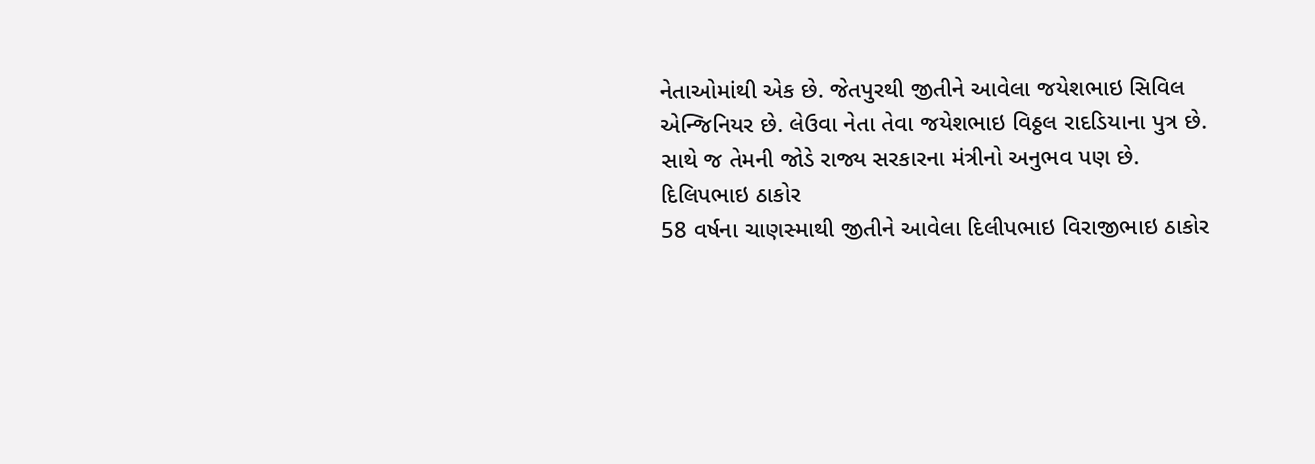નેતાઓમાંથી એક છે. જેતપુરથી જીતીને આવેલા જયેશભાઇ સિવિલ એન્જિનિયર છે. લેઉવા નેતા તેવા જયેશભાઇ વિઠ્ઠલ રાદડિયાના પુત્ર છે. સાથે જ તેમની જોડે રાજ્ય સરકારના મંત્રીનો અનુભવ પણ છે.
દિલિપભાઇ ઠાકોર
58 વર્ષના ચાણસ્માથી જીતીને આવેલા દિલીપભાઇ વિરાજીભાઇ ઠાકોર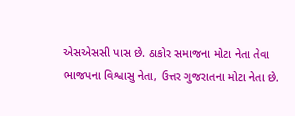એસએસસી પાસ છે. ઠાકોર સમાજના મોટા નેતા તેવા ભાજપના વિશ્વાસુ નેતા, ઉત્તર ગુજરાતના મોટા નેતા છે.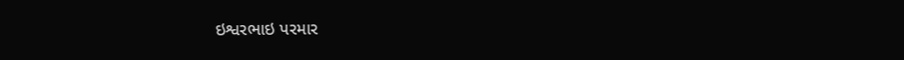ઇશ્વરભાઇ પરમાર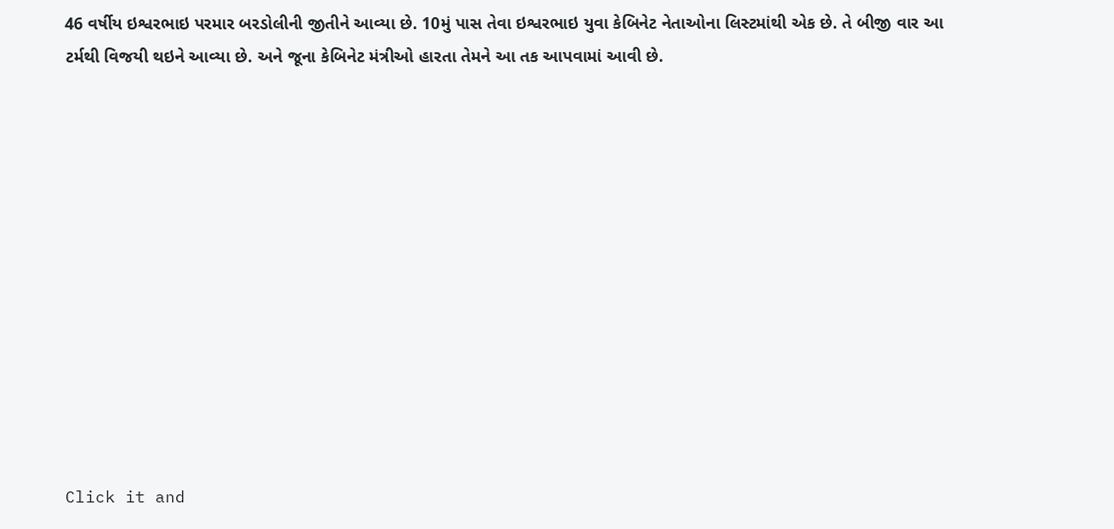46 વર્ષીય ઇશ્વરભાઇ પરમાર બરડોલીની જીતીને આવ્યા છે. 10મું પાસ તેવા ઇશ્વરભાઇ યુવા કેબિનેટ નેતાઓના લિસ્ટમાંથી એક છે. તે બીજી વાર આ ટર્મથી વિજયી થઇને આવ્યા છે. અને જૂના કેબિનેટ મંત્રીઓ હારતા તેમને આ તક આપવામાં આવી છે.












Click it and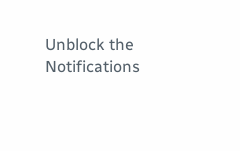Unblock the Notifications